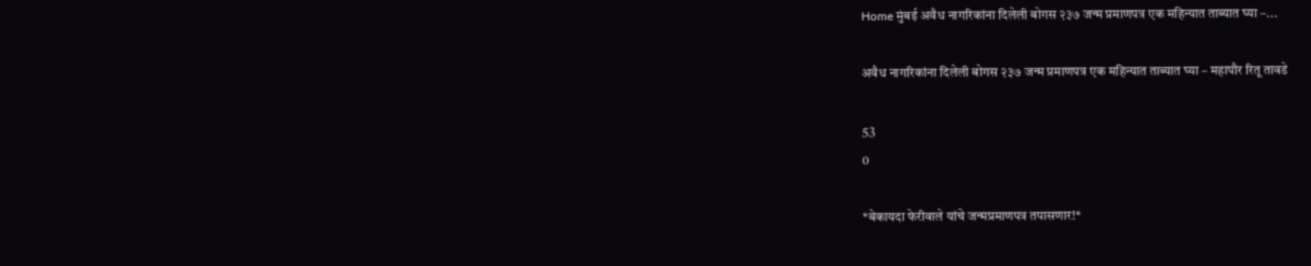Home मुंबई अवैध नागरिकांना दिलेली बोगस २३७ जन्म प्रमाणपत्र एक महिन्यात ताब्यात घ्या –...

अवैध नागरिकांना दिलेली बोगस २३७ जन्म प्रमाणपत्र एक महिन्यात ताब्यात घ्या – महापौर रितू तावडे

53
0

*बेकायदा फेरीवाले यांचे जन्मप्रमाणपत्र तपासणार!*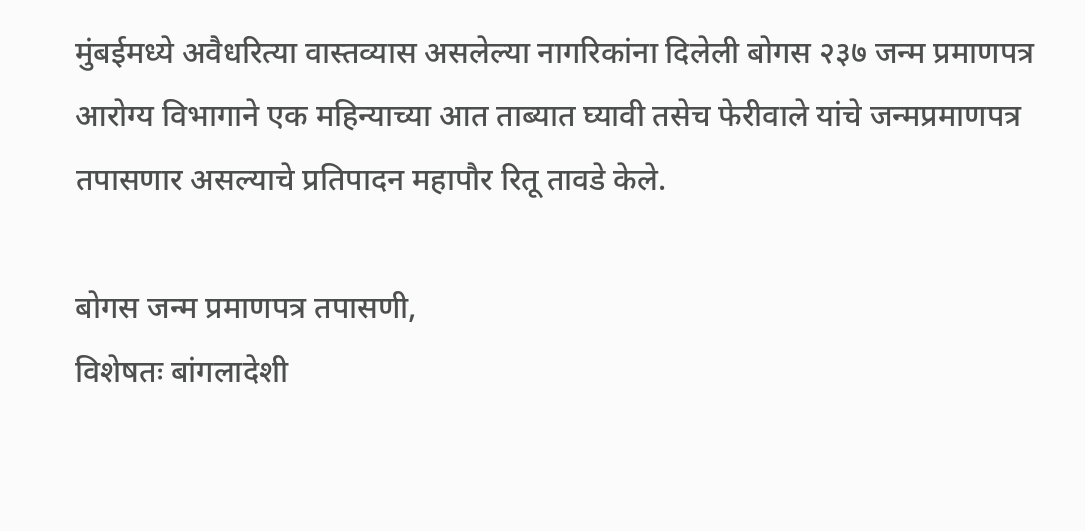मुंबईमध्ये अवैधरित्या वास्तव्यास असलेल्या नागरिकांना दिलेली बोगस २३७ जन्म प्रमाणपत्र आरोग्य विभागाने एक महिन्याच्या आत ताब्यात घ्यावी तसेच फेरीवाले यांचे जन्मप्रमाणपत्र तपासणार असल्याचे प्रतिपादन महापौर रितू तावडे केले.

बोगस जन्म प्रमाणपत्र तपासणी,
विशेषतः बांगलादेशी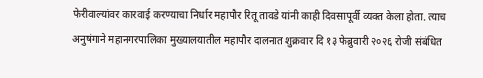फेरीवाल्यांवर कारवाई करण्याचा निर्धार महापौर रितू तावडे यांनी काही दिवसापूर्वी व्यक्त केला होता. त्याच अनुषंगाने महानगरपालिका मुख्यालयातील महापौर दालनात शुक्रवार दि १३ फेब्रुवारी २०२६ रोजी संबंधित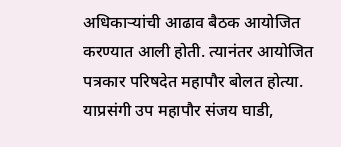अधिकाऱ्यांची आढाव बैठक आयोजित करण्यात आली होती. त्यानंतर आयोजित पत्रकार परिषदेत महापौर बोलत होत्या.
याप्रसंगी उप महापौर संजय घाडी,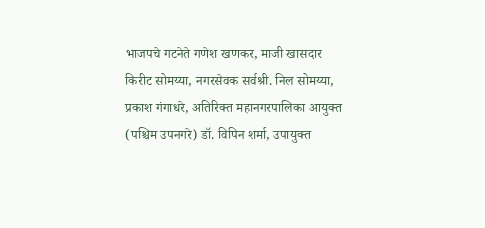भाजपचे गटनेते गणेश खणकर, माजी खासदार किरीट सोमय्या, नगरसेवक सर्वश्री. निल सोमय्या, प्रकाश गंगाधरे, अतिरिक्त महानगरपालिका आयुक्त (पश्चिम उपनगरे) डॉ. विपिन शर्मा, उपायुक्त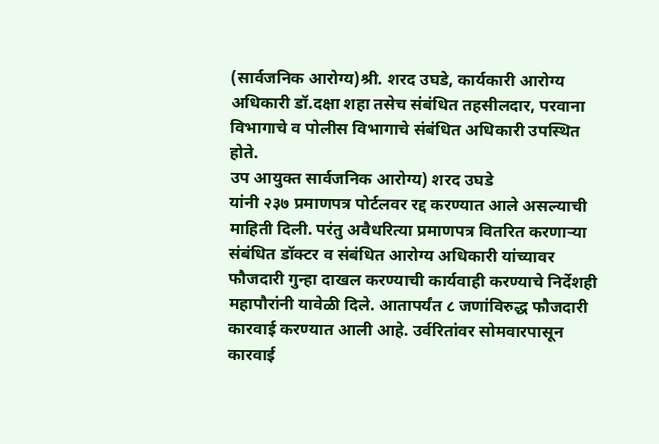(सार्वजनिक आरोग्य)श्री. शरद उघडे, कार्यकारी आरोग्य अधिकारी डॉ.दक्षा शहा तसेच संबंधित तहसीलदार, परवाना विभागाचे व पोलीस विभागाचे संबंधित अधिकारी उपस्थित होते.
उप आयुक्त सार्वजनिक आरोग्य) शरद उघडे
यांनी २३७ प्रमाणपत्र पोर्टलवर रद्द करण्यात आले असल्याची माहिती दिली. परंतु अवैधरित्या प्रमाणपत्र वितरित करणाऱ्या संबंधित डॉक्टर व संबंधित आरोग्य अधिकारी यांच्यावर फौजदारी गुन्हा दाखल करण्याची कार्यवाही करण्याचे निर्देशही महापौरांनी यावेळी दिले. आतापर्यंत ८ जणांविरुद्ध फौजदारी कारवाई करण्यात आली आहे. उर्वरितांवर सोमवारपासून कारवाई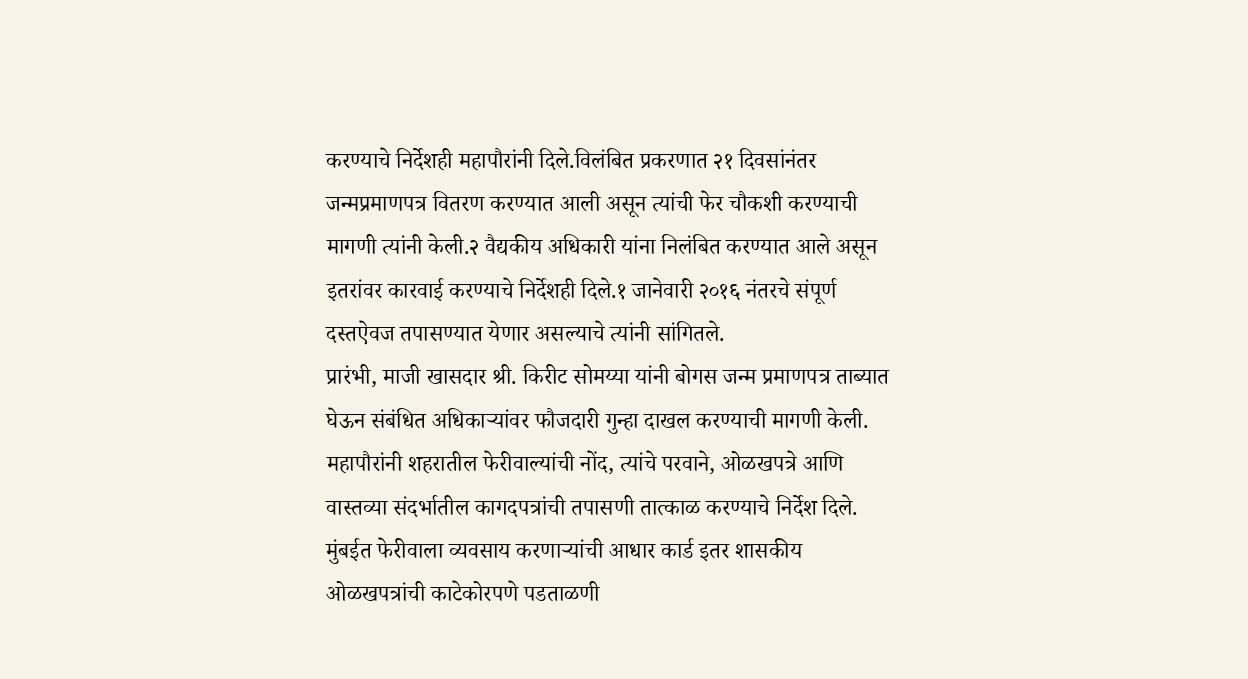करण्याचे निर्देशही महापौरांनी दिले.विलंबित प्रकरणात २१ दिवसांनंतर जन्मप्रमाणपत्र वितरण करण्यात आली असून त्यांची फेर चौकशी करण्याची मागणी त्यांनी केली.२ वैद्यकीय अधिकारी यांना निलंबित करण्यात आले असून इतरांवर कारवाई करण्याचे निर्देशही दिले.१ जानेवारी २०१६ नंतरचे संपूर्ण दस्तऐवज तपासण्यात येणार असल्याचे त्यांनी सांगितले.
प्रारंभी, माजी खासदार श्री. किरीट सोमय्या यांनी बोगस जन्म प्रमाणपत्र ताब्यात घेऊन संबंधित अधिकाऱ्यांवर फौजदारी गुन्हा दाखल करण्याची मागणी केली.
महापौरांनी शहरातील फेरीवाल्यांची नोंद, त्यांचे परवाने, ओळखपत्रे आणि वास्तव्या संदर्भातील कागदपत्रांची तपासणी तात्काळ करण्याचे निर्देश दिले.
मुंबईत फेरीवाला व्यवसाय करणाऱ्यांची आधार कार्ड इतर शासकीय ओळखपत्रांची काटेकोरपणे पडताळणी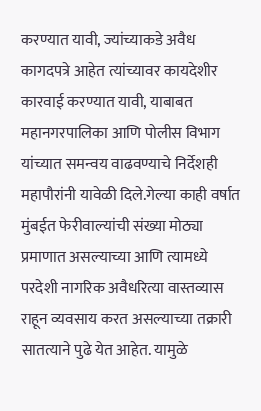करण्यात यावी, ज्यांच्याकडे अवैध कागदपत्रे आहेत त्यांच्यावर कायदेशीर कारवाई करण्यात यावी, याबाबत महानगरपालिका आणि पोलीस विभाग यांच्यात समन्वय वाढवण्याचे निर्देशही महापौरांनी यावेळी दिले.गेल्या काही वर्षात मुंबईत फेरीवाल्यांची संख्या मोठ्या प्रमाणात असल्याच्या आणि त्यामध्ये परदेशी नागरिक अवैधरित्या वास्तव्यास राहून व्यवसाय करत असल्याच्या तक्रारी सातत्याने पुढे येत आहेत. यामुळे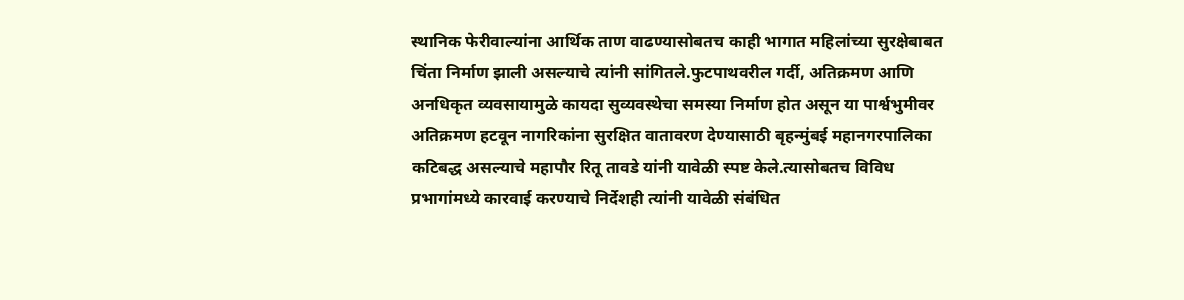स्थानिक फेरीवाल्यांना आर्थिक ताण वाढण्यासोबतच काही भागात महिलांच्या सुरक्षेबाबत चिंता निर्माण झाली असल्याचे त्यांनी सांगितले.फुटपाथवरील गर्दी, अतिक्रमण आणि अनधिकृत व्यवसायामुळे कायदा सुव्यवस्थेचा समस्या निर्माण होत असून या पार्श्वभुमीवर अतिक्रमण हटवून नागरिकांना सुरक्षित वातावरण देण्यासाठी बृहन्मुंबई महानगरपालिका
कटिबद्ध असल्याचे महापौर रितू तावडे यांनी यावेळी स्पष्ट केले.त्यासोबतच विविध प्रभागांमध्ये कारवाई करण्याचे निर्देशही त्यांनी यावेळी संबंधित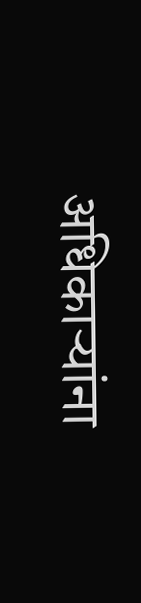अधिकाऱ्यांना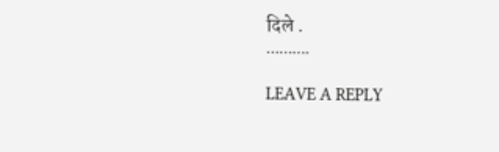दिले .
……….

LEAVE A REPLY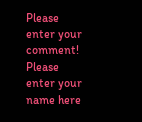Please enter your comment!
Please enter your name here